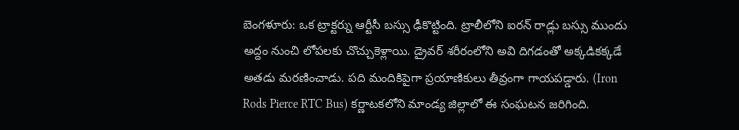బెంగళూరు: ఒక ట్రాక్టర్ను ఆర్టీసీ బస్సు ఢీకొట్టింది. ట్రాలీలోని ఐరన్ రాడ్లు బస్సు ముందు అద్దం నుంచి లోపలకు చొచ్చుకెళ్లాయి. డ్రైవర్ శరీరంలోని అవి దిగడంతో అక్కడికక్కడే అతడు మరణించాడు. పది మందికిపైగా ప్రయాణికులు తీవ్రంగా గాయపడ్డారు. (Iron Rods Pierce RTC Bus) కర్ణాటకలోని మాండ్య జిల్లాలో ఈ సంఘటన జరిగింది.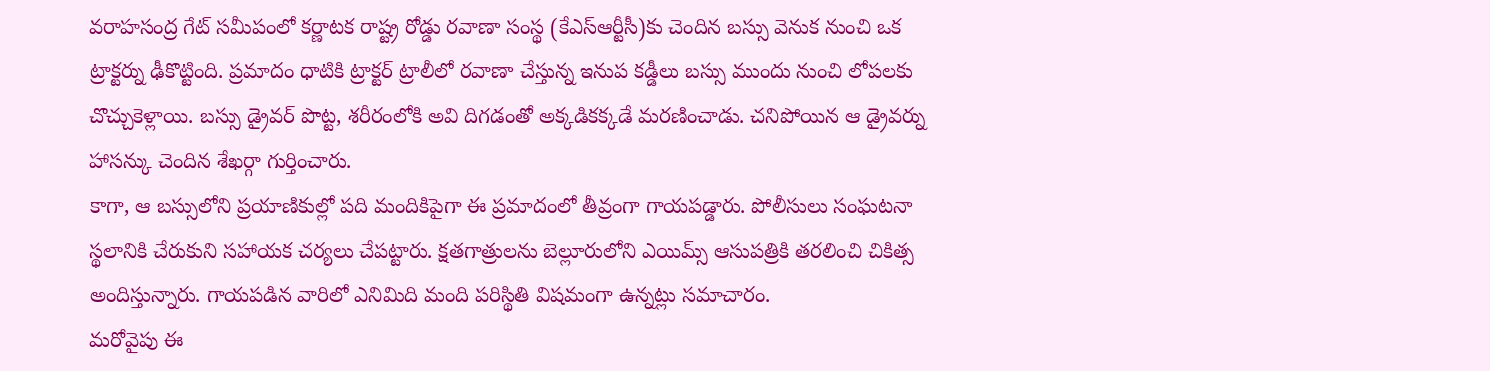వరాహసంద్ర గేట్ సమీపంలో కర్ణాటక రాష్ట్ర రోడ్డు రవాణా సంస్థ (కేఎస్ఆర్టీసీ)కు చెందిన బస్సు వెనుక నుంచి ఒక ట్రాక్టర్ను ఢీకొట్టింది. ప్రమాదం ధాటికి ట్రాక్టర్ ట్రాలీలో రవాణా చేస్తున్న ఇనుప కడ్డీలు బస్సు ముందు నుంచి లోపలకు చొచ్చుకెళ్లాయి. బస్సు డ్రైవర్ పొట్ట, శరీరంలోకి అవి దిగడంతో అక్కడికక్కడే మరణించాడు. చనిపోయిన ఆ డ్రైవర్ను హాసన్కు చెందిన శేఖర్గా గుర్తించారు.
కాగా, ఆ బస్సులోని ప్రయాణికుల్లో పది మందికిపైగా ఈ ప్రమాదంలో తీవ్రంగా గాయపడ్డారు. పోలీసులు సంఘటనా స్థలానికి చేరుకుని సహాయక చర్యలు చేపట్టారు. క్షతగాత్రులను బెల్లూరులోని ఎయిమ్స్ ఆసుపత్రికి తరలించి చికిత్స అందిస్తున్నారు. గాయపడిన వారిలో ఎనిమిది మంది పరిస్థితి విషమంగా ఉన్నట్లు సమాచారం.
మరోవైపు ఈ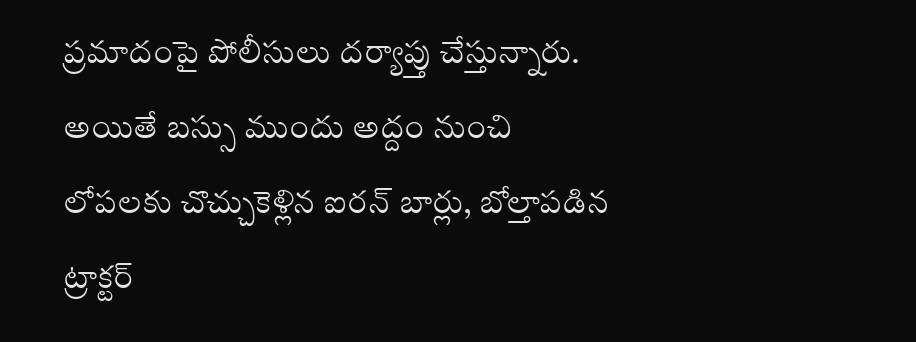ప్రమాదంపై పోలీసులు దర్యాప్తు చేస్తున్నారు. అయితే బస్సు ముందు అద్దం నుంచి లోపలకు చొచ్చుకెళ్లిన ఐరన్ బార్లు, బోల్తాపడిన ట్రాక్టర్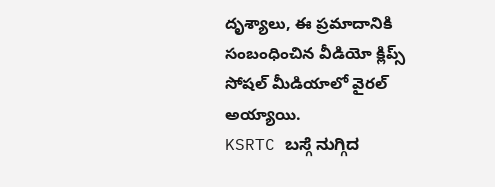దృశ్యాలు, ఈ ప్రమాదానికి సంబంధించిన వీడియో క్లిప్స్ సోషల్ మీడియాలో వైరల్ అయ్యాయి.
KSRTC ಬಸ್ಗೆ ನುಗ್ಗಿದ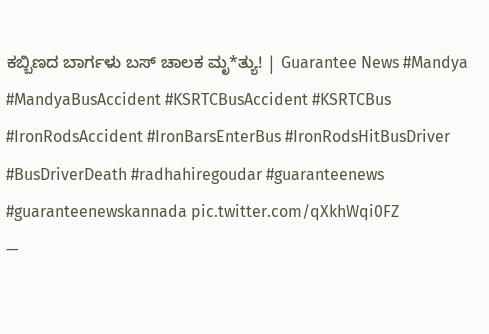ಕಬ್ಬಿಣದ ಬಾರ್ಗಳು ಬಸ್ ಚಾಲಕ ಮೃ*ತ್ಯು! | Guarantee News #Mandya #MandyaBusAccident #KSRTCBusAccident #KSRTCBus #IronRodsAccident #IronBarsEnterBus #IronRodsHitBusDriver #BusDriverDeath #radhahiregoudar #guaranteenews #guaranteenewskannada pic.twitter.com/qXkhWqi0FZ
—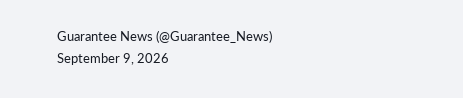Guarantee News (@Guarantee_News) September 9, 2026